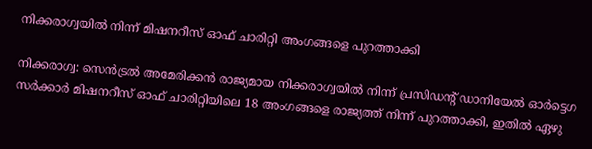നിക്കരാഗ്വയില്‍ നിന്ന് മിഷനറീസ് ഓഫ് ചാരിറ്റി അംഗങ്ങളെ പുറത്താക്കി

നിക്കരാഗ്വ: സെന്‍ട്രല്‍ അമേരിക്കന്‍ രാജ്യമായ നിക്കരാഗ്വയില്‍ നിന്ന് പ്രസിഡന്റ് ഡാനിയേല്‍ ഓര്‍ട്ടെഗ സര്‍ക്കാര്‍ മിഷനറീസ് ഓഫ് ചാരിറ്റിയിലെ 18 അംഗങ്ങളെ രാജ്യത്ത് നിന്ന് പുറത്താക്കി, ഇതില്‍ ഏഴു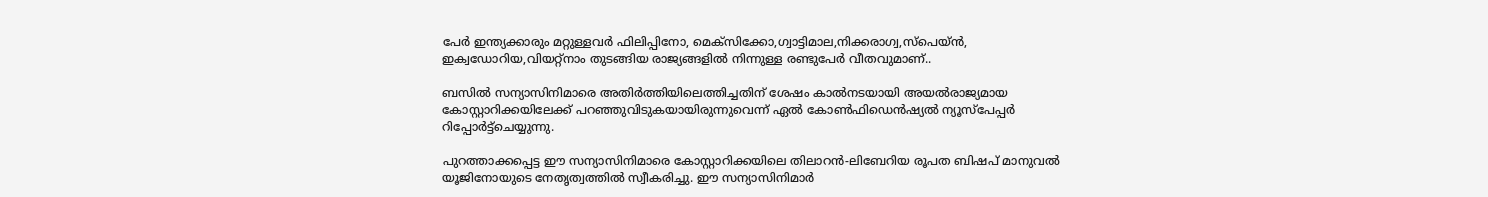പേര്‍ ഇന്ത്യക്കാരും മറ്റുള്ളവര്‍ ഫിലിപ്പിനോ, മെക്‌സിക്കോ,ഗ്വാട്ടിമാല,നിക്കരാഗ്വ,സ്‌പെയ്ന്‍, ഇക്വഡോറിയ,വിയറ്റ്‌നാം തുടങ്ങിയ രാജ്യങ്ങളില്‍ നിന്നുള്ള രണ്ടുപേര്‍ വീതവുമാണ്..

ബസില്‍ സന്യാസിനിമാരെ അതിര്‍ത്തിയിലെത്തിച്ചതിന് ശേഷം കാല്‍നടയായി അയല്‍രാജ്യമായ കോസ്റ്റാറിക്കയിലേക്ക് പറഞ്ഞുവിടുകയായിരുന്നുവെന്ന് ഏല്‍ കോണ്‍ഫിഡെന്‍ഷ്യല്‍ ന്യൂസ്‌പേപ്പര്‍ റിപ്പോര്‍ട്ട്‌ചെയ്യുന്നു.

പുറത്താക്കപ്പെട്ട ഈ സന്യാസിനിമാരെ കോസ്റ്റാറിക്കയിലെ തിലാറന്‍-ലിബേറിയ രൂപത ബിഷപ് മാനുവല്‍ യൂജിനോയുടെ നേതൃത്വത്തില്‍ സ്വീകരിച്ചു. ഈ സന്യാസിനിമാര്‍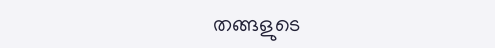തങ്ങളുടെ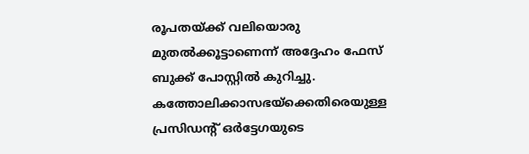രൂപതയ്ക്ക് വലിയൊരു മുതല്‍ക്കൂട്ടാണെന്ന് അദ്ദേഹം ഫേസ് ബുക്ക് പോസ്റ്റില്‍ കുറിച്ചു. കത്തോലിക്കാസഭയ്‌ക്കെതിരെയുള്ള പ്രസിഡന്റ് ഒര്‍ട്ടേഗയുടെ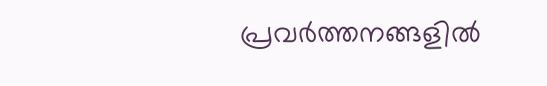പ്രവര്‍ത്തനങ്ങളില്‍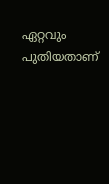ഏറ്റവും പുതിയതാണ്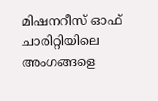മിഷനറീസ് ഓഫ് ചാരിറ്റിയിലെ അംഗങ്ങളെ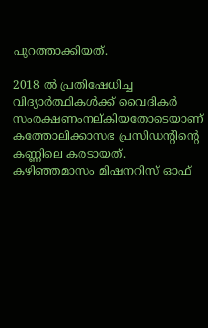പുറത്താക്കിയത്.

2018 ല്‍ പ്രതിഷേധിച്ച വിദ്യാര്‍ത്ഥികള്‍ക്ക് വൈദികര്‍ സംരക്ഷണംനല്കിയതോടെയാണ് കത്തോലിക്കാസഭ പ്രസിഡന്റിന്റെ കണ്ണിലെ കരടായത്. കഴിഞ്ഞമാസം മിഷനറിസ് ഓഫ്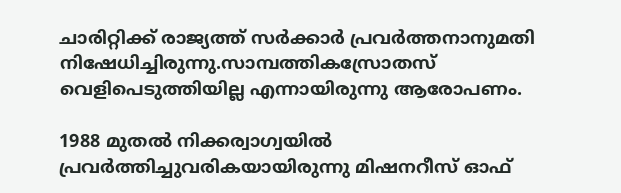ചാരിറ്റിക്ക് രാജ്യത്ത് സര്‍ക്കാര്‍ പ്രവര്‍ത്തനാനുമതി നിഷേധിച്ചിരുന്നു.സാമ്പത്തികസ്രോതസ് വെളിപെടുത്തിയില്ല എന്നായിരുന്നു ആരോപണം.

1988 മുതല്‍ നിക്കര്വാഗ്വയില്‍ പ്രവര്‍ത്തിച്ചുവരികയായിരുന്നു മിഷനറീസ് ഓഫ്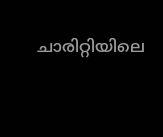ചാരിറ്റിയിലെ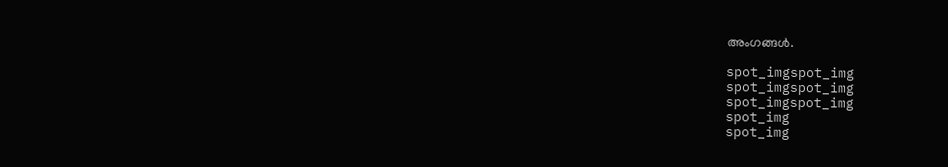അംഗങ്ങള്‍.

spot_imgspot_img
spot_imgspot_img
spot_imgspot_img
spot_img
spot_img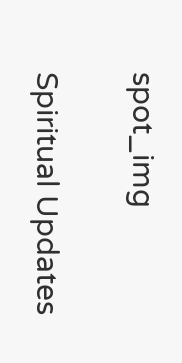spot_img

Spiritual Updates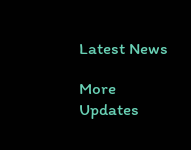Latest News

More Updates